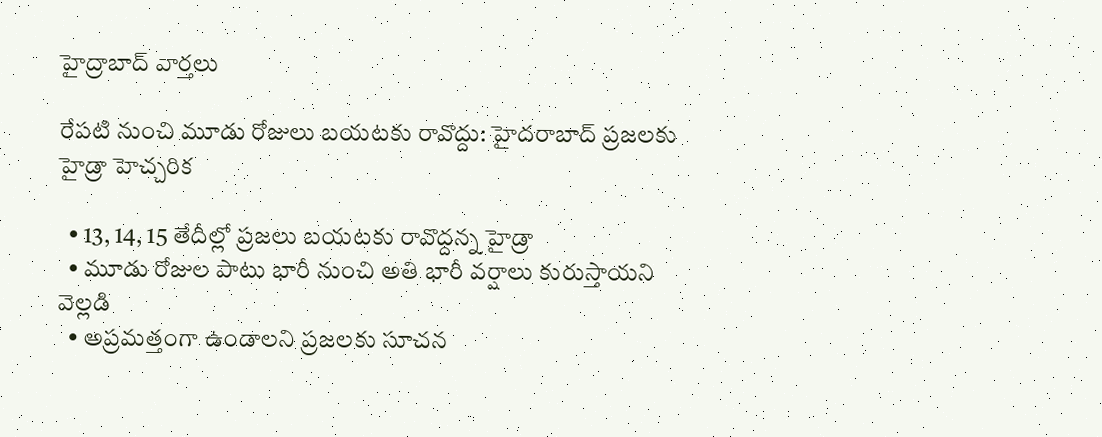హైద్రాబాద్ వార్తలు

రేపటి నుంచి మూడు రోజులు బయటకు రావొద్దు: హైదరాబాద్ ప్రజలకు హైడ్రా హెచ్చరిక

  • 13, 14, 15 తేదీల్లో ప్రజలు బయటకు రావొద్దన్న హైడ్రా
  • మూడు రోజుల పాటు భారీ నుంచి అతి భారీ వర్షాలు కురుస్తాయని వెల్లడి
  • అప్రమత్తంగా ఉండాలని ప్రజలకు సూచన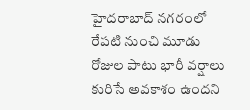హైదరాబాద్ నగరంలో రేపటి నుంచి మూడు రోజుల పాటు భారీ వర్షాలు కురిసే అవకాశం ఉందని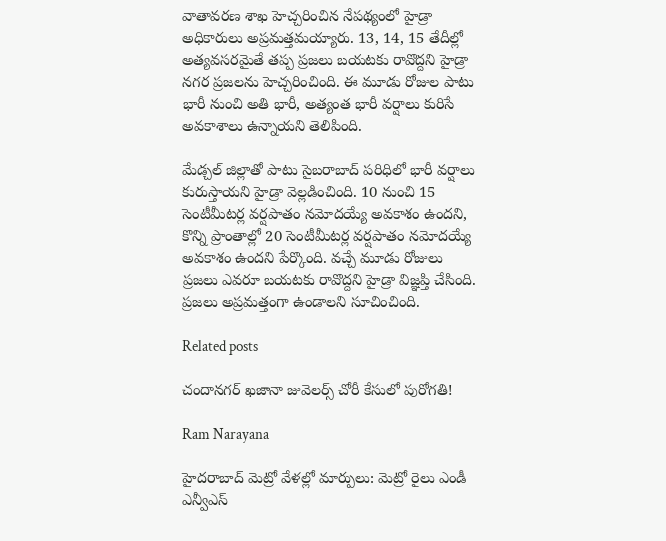వాతావరణ శాఖ హెచ్చరించిన నేపథ్యంలో హైడ్రా అధికారులు అప్రమత్తమయ్యారు. 13, 14, 15 తేదీల్లో అత్యవసరమైతే తప్ప ప్రజలు బయటకు రావొద్దని హైడ్రా నగర ప్రజలను హెచ్చరించింది. ఈ మూడు రోజుల పాటు భారీ నుంచి అతి భారీ, అత్యంత భారీ వర్షాలు కురిసే అవకాశాలు ఉన్నాయని తెలిపింది.

మేడ్చల్ జిల్లాతో పాటు సైబరాబాద్ పరిధిలో భారీ వర్షాలు కురుస్తాయని హైడ్రా వెల్లడించింది. 10 నుంచి 15 సెంటీమీటర్ల వర్షపాతం నమోదయ్యే అవకాశం ఉందని, కొన్ని ప్రాంతాల్లో 20 సెంటీమీటర్ల వర్షపాతం నమోదయ్యే అవకాశం ఉందని పేర్కొంది. వచ్చే మూడు రోజులు ప్రజలు ఎవరూ బయటకు రావొద్దని హైడ్రా విజ్ఞప్తి చేసింది. ప్రజలు అప్రమత్తంగా ఉండాలని సూచించింది.

Related posts

చందానగర్ ఖజానా జువెలర్స్ చోరీ కేసులో పురోగతి!

Ram Narayana

హైదరాబాద్ మెట్రో వేళల్లో మార్పులు: మెట్రో రైలు ఎండీ ఎన్వీఎస్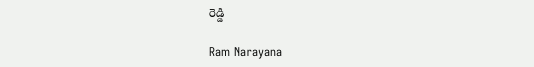రెడ్డి

Ram Narayana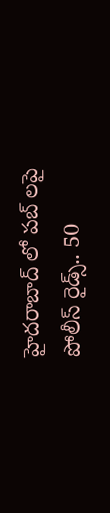హైదరాబాద్ లో పబ్ లపై పోలీస్ రైడ్స్.. 50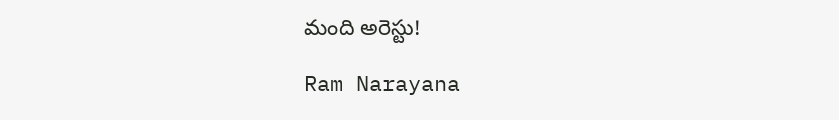మంది అరెస్టు!

Ram Narayana